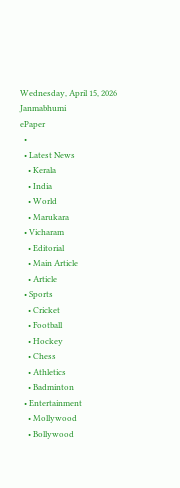Wednesday, April 15, 2026
Janmabhumi
ePaper
  •
  • Latest News
    • Kerala
    • India
    • World
    • Marukara
  • Vicharam
    • Editorial
    • Main Article
    • Article
  • Sports
    • Cricket
    • Football
    • Hockey
    • Chess
    • Athletics
    • Badminton
  • Entertainment
    • Mollywood
    • Bollywood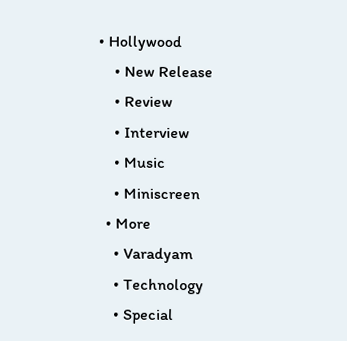• Hollywood
    • New Release
    • Review
    • Interview
    • Music
    • Miniscreen
  • More
    • Varadyam
    • Technology
    • Special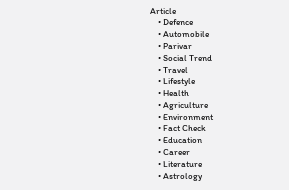Article
    • Defence
    • Automobile
    • Parivar
    • Social Trend
    • Travel
    • Lifestyle
    • Health
    • Agriculture
    • Environment
    • Fact Check
    • Education
    • Career
    • Literature
    • Astrology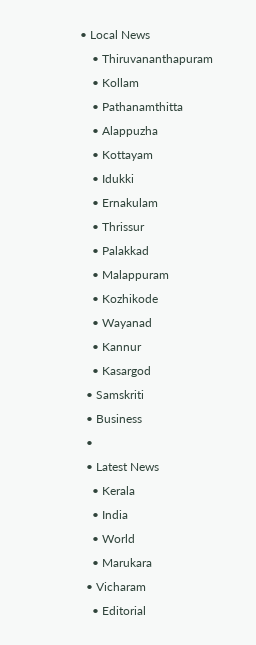• Local News
    • Thiruvananthapuram
    • Kollam
    • Pathanamthitta
    • Alappuzha
    • Kottayam
    • Idukki
    • Ernakulam
    • Thrissur
    • Palakkad
    • Malappuram
    • Kozhikode
    • Wayanad
    • Kannur
    • Kasargod
  • Samskriti
  • Business
  •
  • Latest News
    • Kerala
    • India
    • World
    • Marukara
  • Vicharam
    • Editorial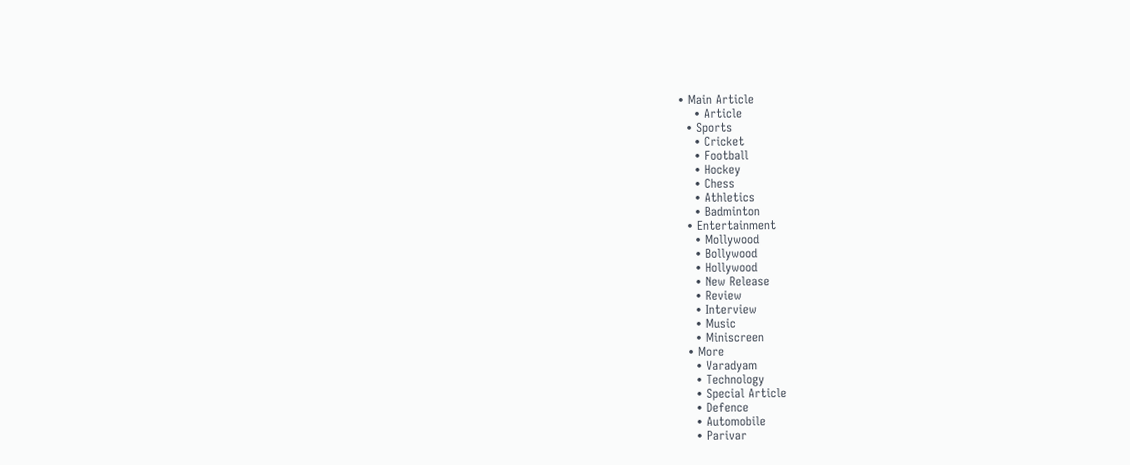• Main Article
    • Article
  • Sports
    • Cricket
    • Football
    • Hockey
    • Chess
    • Athletics
    • Badminton
  • Entertainment
    • Mollywood
    • Bollywood
    • Hollywood
    • New Release
    • Review
    • Interview
    • Music
    • Miniscreen
  • More
    • Varadyam
    • Technology
    • Special Article
    • Defence
    • Automobile
    • Parivar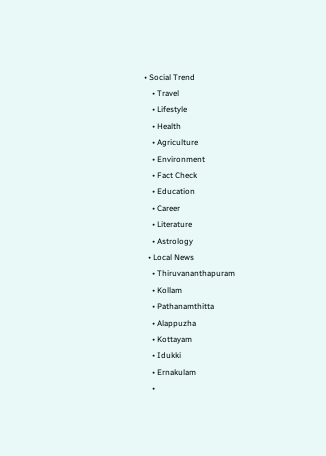• Social Trend
    • Travel
    • Lifestyle
    • Health
    • Agriculture
    • Environment
    • Fact Check
    • Education
    • Career
    • Literature
    • Astrology
  • Local News
    • Thiruvananthapuram
    • Kollam
    • Pathanamthitta
    • Alappuzha
    • Kottayam
    • Idukki
    • Ernakulam
    •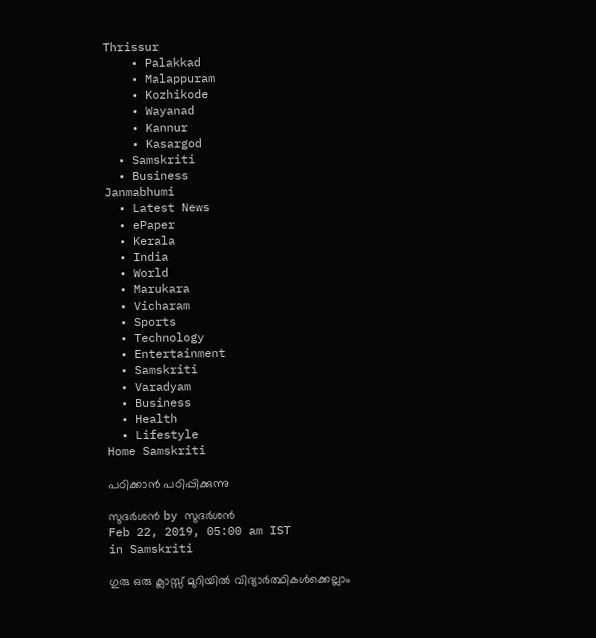Thrissur
    • Palakkad
    • Malappuram
    • Kozhikode
    • Wayanad
    • Kannur
    • Kasargod
  • Samskriti
  • Business
Janmabhumi
  • Latest News
  • ePaper
  • Kerala
  • India
  • World
  • Marukara
  • Vicharam
  • Sports
  • Technology
  • Entertainment
  • Samskriti
  • Varadyam
  • Business
  • Health
  • Lifestyle
Home Samskriti

പഠിക്കാന്‍ പഠിപ്പിക്കുന്നു

സുദര്‍ശന്‍ by സുദര്‍ശന്‍
Feb 22, 2019, 05:00 am IST
in Samskriti

ഗുരു ഒരു ക്ലാസ്സ് മുറിയില്‍ വിദ്യാര്‍ത്ഥികള്‍ക്കെല്ലാം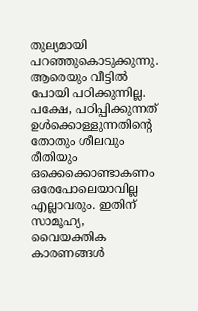തുല്യമായി പറഞ്ഞുകൊടുക്കുന്നു. ആരെയും വീട്ടില്‍ പോയി പഠിക്കുന്നില്ല. പക്ഷേ, പഠിപ്പിക്കുന്നത് ഉള്‍ക്കൊള്ളുന്നതിന്റെ തോതും ശീലവും രീതിയും ഒക്കെക്കൊണ്ടാകണം ഒരേപോലെയാവില്ല എല്ലാവരും. ഇതിന് സാമൂഹ്യ, വൈയക്തിക കാരണങ്ങള്‍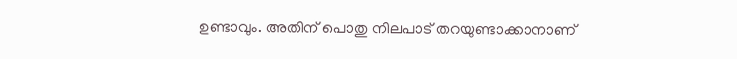ഉണ്ടാവും. അതിന് പൊതു നിലപാട് തറയുണ്ടാക്കാനാണ്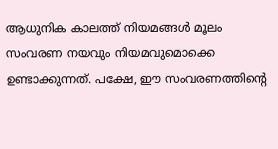ആധുനിക കാലത്ത് നിയമങ്ങള്‍ മൂലം സംവരണ നയവും നിയമവുമൊക്കെ ഉണ്ടാക്കുന്നത്. പക്ഷേ, ഈ സംവരണത്തിന്റെ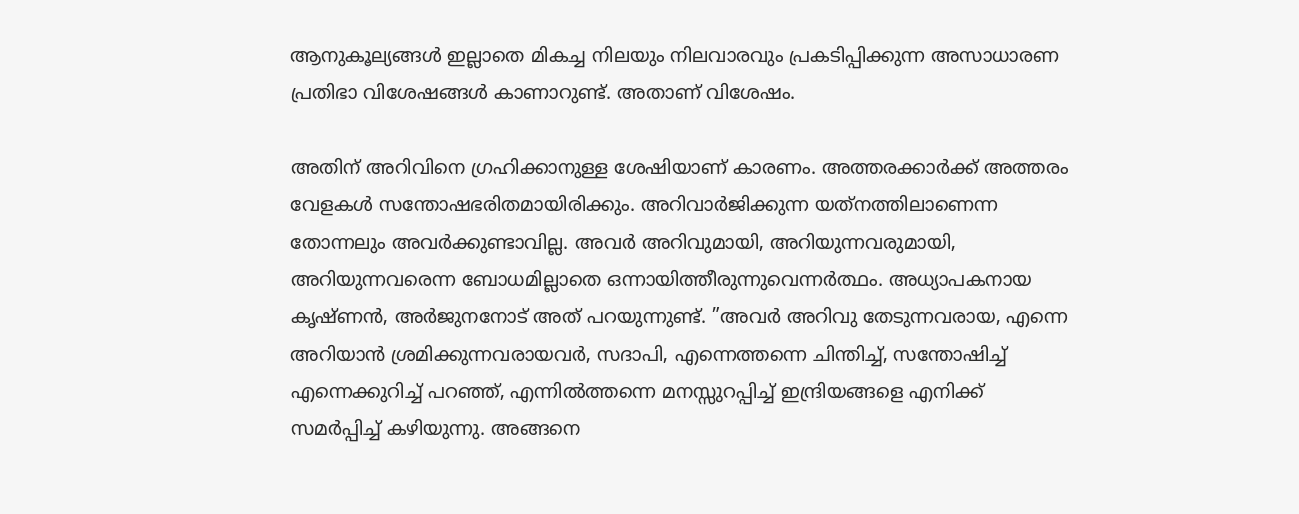ആനുകൂല്യങ്ങള്‍ ഇല്ലാതെ മികച്ച നിലയും നിലവാരവും പ്രകടിപ്പിക്കുന്ന അസാധാരണ പ്രതിഭാ വിശേഷങ്ങള്‍ കാണാറുണ്ട്. അതാണ് വിശേഷം.

അതിന് അറിവിനെ ഗ്രഹിക്കാനുള്ള ശേഷിയാണ് കാരണം. അത്തരക്കാര്‍ക്ക് അത്തരം വേളകള്‍ സന്തോഷഭരിതമായിരിക്കും. അറിവാര്‍ജിക്കുന്ന യത്‌നത്തിലാണെന്ന തോന്നലും അവര്‍ക്കുണ്ടാവില്ല. അവര്‍ അറിവുമായി, അറിയുന്നവരുമായി, അറിയുന്നവരെന്ന ബോധമില്ലാതെ ഒന്നായിത്തീരുന്നുവെന്നര്‍ത്ഥം. അധ്യാപകനായ കൃഷ്ണന്‍, അര്‍ജുനനോട് അത് പറയുന്നുണ്ട്. ”അവര്‍ അറിവു തേടുന്നവരായ, എന്നെ അറിയാന്‍ ശ്രമിക്കുന്നവരായവര്‍, സദാപി, എന്നെത്തന്നെ ചിന്തിച്ച്, സന്തോഷിച്ച് എന്നെക്കുറിച്ച് പറഞ്ഞ്, എന്നില്‍ത്തന്നെ മനസ്സുറപ്പിച്ച് ഇന്ദ്രിയങ്ങളെ എനിക്ക് സമര്‍പ്പിച്ച് കഴിയുന്നു. അങ്ങനെ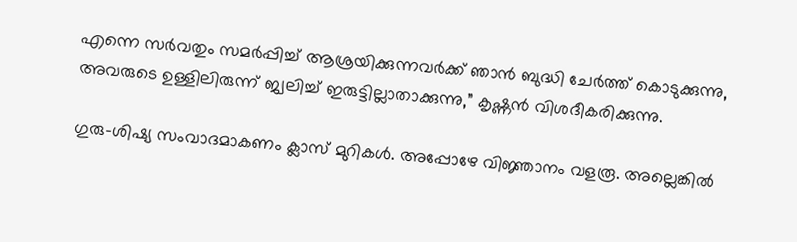എന്നെ സര്‍വതും സമര്‍പ്പിച്ച് ആശ്രയിക്കുന്നവര്‍ക്ക് ഞാന്‍ ബുദ്ധി ചേര്‍ത്ത് കൊടുക്കുന്നു, അവരുടെ ഉള്ളിലിരുന്ന് ജ്വലിച്ച് ഇരുട്ടില്ലാതാക്കുന്നു,” കൃഷ്ണന്‍ വിശദീകരിക്കുന്നു.

ഗുരു-ശിഷ്യ സംവാദമാകണം ക്ലാസ് മുറികള്‍. അപ്പോഴേ വിജ്ഞാനം വളരൂ. അല്ലെങ്കില്‍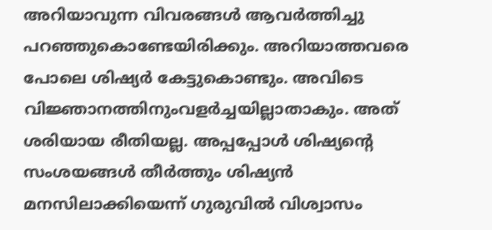അറിയാവുന്ന വിവരങ്ങള്‍ ആവര്‍ത്തിച്ചു പറഞ്ഞുകൊണ്ടേയിരിക്കും. അറിയാത്തവരെ പോലെ ശിഷ്യര്‍ കേട്ടുകൊണ്ടും. അവിടെ വിജ്ഞാനത്തിനുംവളര്‍ച്ചയില്ലാതാകും. അത് ശരിയായ രീതിയല്ല. അപ്പപ്പോള്‍ ശിഷ്യന്റെ സംശയങ്ങള്‍ തീര്‍ത്തും ശിഷ്യന്‍ മനസിലാക്കിയെന്ന് ഗുരുവില്‍ വിശ്വാസം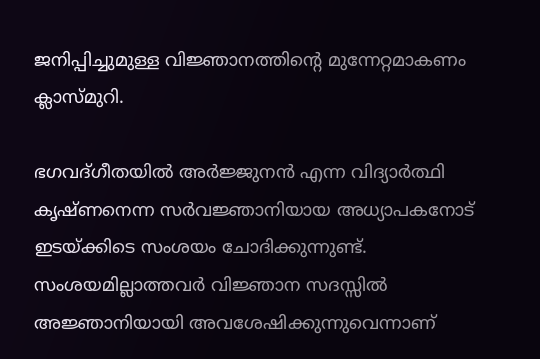ജനിപ്പിച്ചുമുള്ള വിജ്ഞാനത്തിന്റെ മുന്നേറ്റമാകണം ക്ലാസ്മുറി.

ഭഗവദ്ഗീതയില്‍ അര്‍ജ്ജുനന്‍ എന്ന വിദ്യാര്‍ത്ഥി കൃഷ്ണനെന്ന സര്‍വജ്ഞാനിയായ അധ്യാപകനോട് ഇടയ്‌ക്കിടെ സംശയം ചോദിക്കുന്നുണ്ട്. സംശയമില്ലാത്തവര്‍ വിജ്ഞാന സദസ്സില്‍ അജ്ഞാനിയായി അവശേഷിക്കുന്നുവെന്നാണ്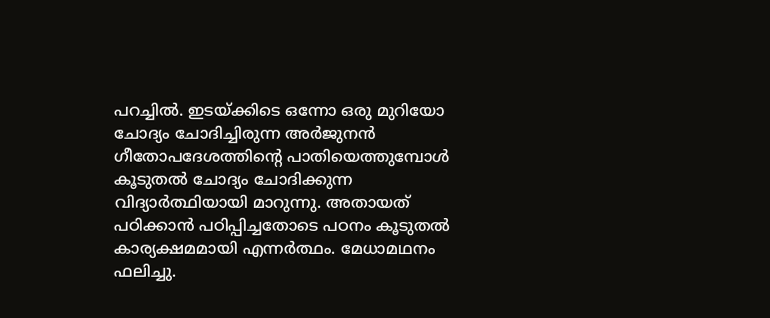പറച്ചില്‍. ഇടയ്‌ക്കിടെ ഒന്നോ ഒരു മുറിയോ ചോദ്യം ചോദിച്ചിരുന്ന അര്‍ജുനന്‍ ഗീതോപദേശത്തിന്റെ പാതിയെത്തുമ്പോള്‍ കൂടുതല്‍ ചോദ്യം ചോദിക്കുന്ന വിദ്യാര്‍ത്ഥിയായി മാറുന്നു. അതായത് പഠിക്കാന്‍ പഠിപ്പിച്ചതോടെ പഠനം കൂടുതല്‍ കാര്യക്ഷമമായി എന്നര്‍ത്ഥം. മേധാമഥനം ഫലിച്ചു.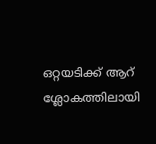ഒറ്റയടിക്ക് ആറ് ശ്ലോകത്തിലായി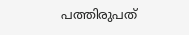പത്തിരുപത്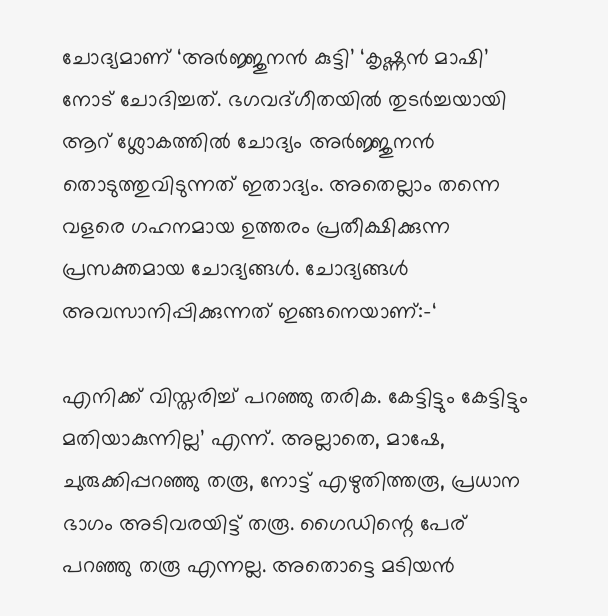ചോദ്യമാണ് ‘അര്‍ജ്ജുനന്‍ കുട്ടി’ ‘കൃഷ്ണന്‍ മാഷി’ നോട് ചോദിച്ചത്. ഭഗവദ്ഗീതയില്‍ തുടര്‍ച്ചയായി ആറ് ശ്ലോകത്തില്‍ ചോദ്യം അര്‍ജ്ജുനന്‍ തൊടുത്തുവിടുന്നത് ഇതാദ്യം. അതെല്ലാം തന്നെ വളരെ ഗഹനമായ ഉത്തരം പ്രതീക്ഷിക്കുന്ന പ്രസക്തമായ ചോദ്യങ്ങള്‍. ചോദ്യങ്ങള്‍ അവസാനിപ്പിക്കുന്നത് ഇങ്ങനെയാണ്:-‘

എനിക്ക് വിസ്തരിച്ച് പറഞ്ഞു തരിക. കേട്ടിട്ടും കേട്ടിട്ടും മതിയാകുന്നില്ല’ എന്ന്. അല്ലാതെ, മാഷേ, ചുരുക്കിപ്പറഞ്ഞു തരൂ, നോട്ട് എഴുതിത്തരൂ, പ്രധാന ഭാഗം അടിവരയിട്ട് തരൂ. ഗൈഡിന്റെ പേര് പറഞ്ഞു തരൂ എന്നല്ല. അതൊട്ടെ മടിയന്‍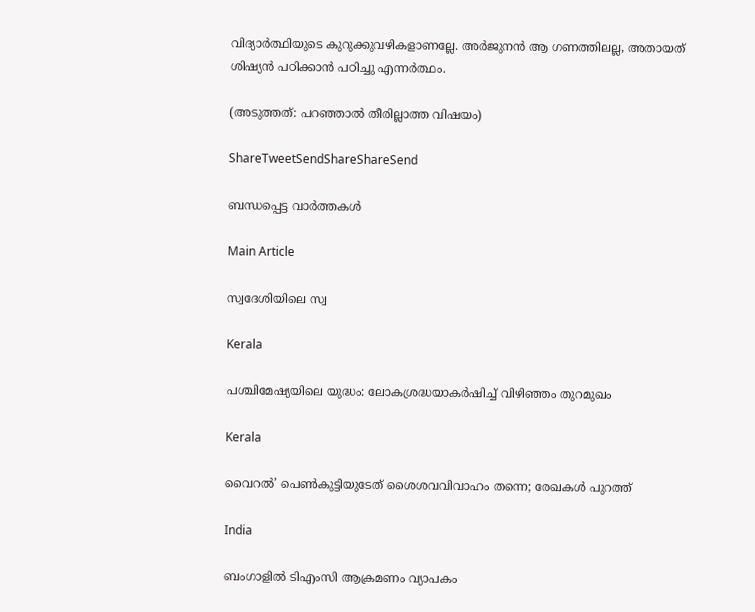വിദ്യാര്‍ത്ഥിയുടെ കുറുക്കുവഴികളാണല്ലേ. അര്‍ജുനന്‍ ആ ഗണത്തിലല്ല, അതായത് ശിഷ്യന്‍ പഠിക്കാന്‍ പഠിച്ചു എന്നര്‍ത്ഥം.

(അടുത്തത്: പറഞ്ഞാല്‍ തീരില്ലാത്ത വിഷയം)

ShareTweetSendShareShareSend

ബന്ധപ്പെട്ട വാര്‍ത്തകള്‍

Main Article

സ്വദേശിയിലെ സ്വ

Kerala

പശ്ചിമേഷ്യയിലെ യുദ്ധം: ലോകശ്രദ്ധയാകര്‍ഷിച്ച് വിഴിഞ്ഞം തുറമുഖം

Kerala

വൈറല്‍’ പെണ്‍കുട്ടിയുടേത് ശൈശവവിവാഹം തന്നെ; രേഖകള്‍ പുറത്ത്

India

ബംഗാളില്‍ ടിഎംസി ആക്രമണം വ്യാപകം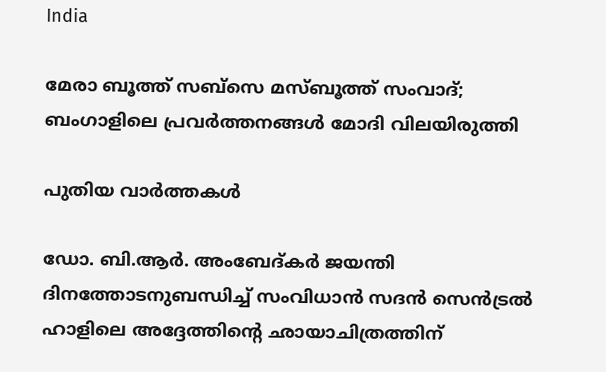India

മേരാ ബൂത്ത് സബ്സെ മസ്ബൂത്ത് സംവാദ്; ബംഗാളിലെ പ്രവര്‍ത്തനങ്ങള്‍ മോദി വിലയിരുത്തി

പുതിയ വാര്‍ത്തകള്‍

ഡോ. ബി.ആര്‍. അംബേദ്കര്‍ ജയന്തി ദിനത്തോടനുബന്ധിച്ച് സംവിധാന്‍ സദന്‍ സെന്‍ട്രല്‍ ഹാളിലെ അദ്ദേത്തിന്റെ ഛായാചിത്രത്തിന്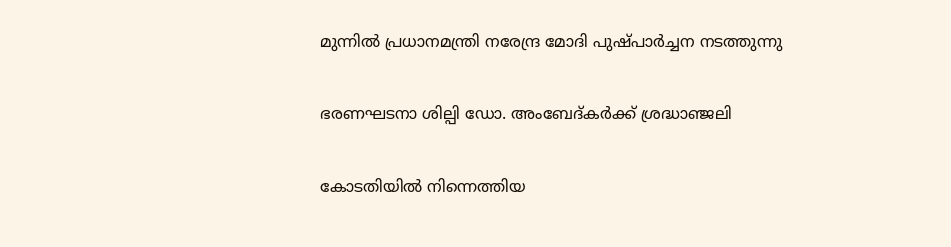മുന്നില്‍ പ്രധാനമന്ത്രി നരേന്ദ്ര മോദി പുഷ്പാര്‍ച്ചന നടത്തുന്നു

ഭരണഘടനാ ശില്പി ഡോ. അംബേദ്കര്‍ക്ക് ശ്രദ്ധാഞ്ജലി

കോടതിയില്‍ നിന്നെത്തിയ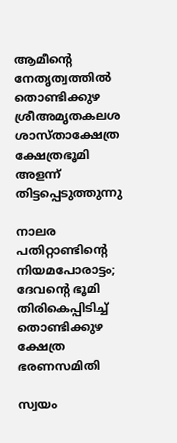ആമീന്റെ നേതൃത്വത്തില്‍ തൊണ്ടിക്കുഴ ശ്രീഅമൃതകലശ ശാസ്താക്ഷേത്ര ക്ഷേത്രഭൂമി അളന്ന് തിട്ടപ്പെടുത്തുന്നു

നാലര പതിറ്റാണ്ടിന്റെ നിയമപോരാട്ടം; ദേവന്റെ ഭൂമി തിരികെപ്പിടിച്ച് തൊണ്ടിക്കുഴ ക്ഷേത്ര ഭരണസമിതി

സ്വയം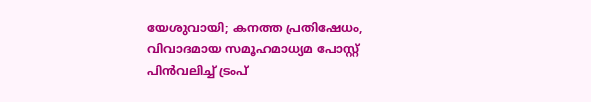യേശുവായി; കനത്ത പ്രതിഷേധം, വിവാദമായ സമൂഹമാധ്യമ പോസ്റ്റ് പിന്‍വലിച്ച് ട്രംപ്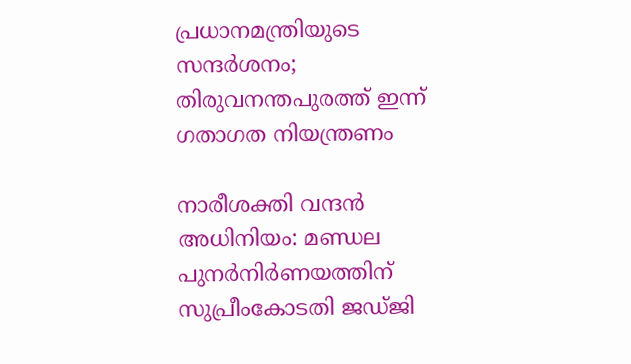പ്രധാനമന്ത്രിയുടെ സന്ദര്‍ശനം; തിരുവനന്തപുരത്ത് ഇന്ന്‌ ഗതാഗത നിയന്ത്രണം

നാരീശക്തി വന്ദന്‍ അധിനിയം: മണ്ഡല പുനര്‍നിര്‍ണയത്തിന് സുപ്രീംകോടതി ജഡ്ജി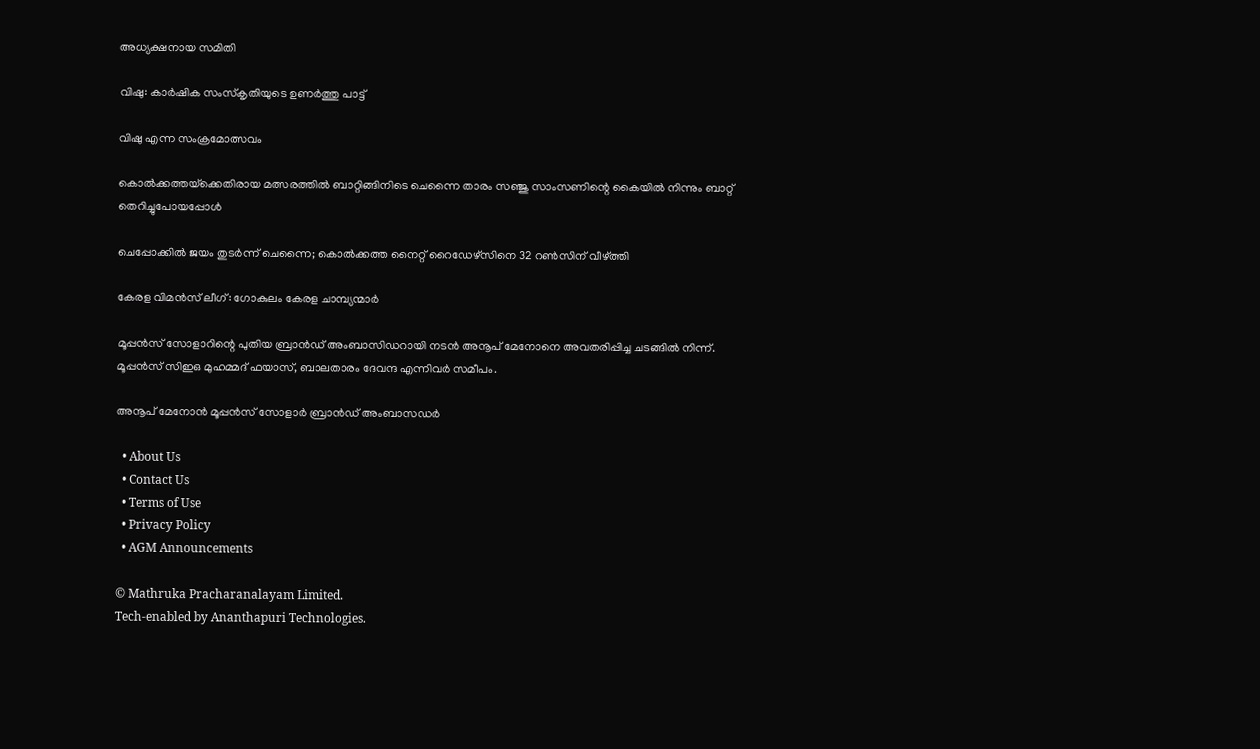അധ്യക്ഷനായ സമിതി

വിഷു: കാര്‍ഷിക സംസ്‌കൃതിയുടെ ഉണര്‍ത്തു പാട്ട്

വിഷു എന്ന സംക്രമോത്സവം

കൊല്‍ക്കത്തയ്‌ക്കെതിരായ മത്സരത്തില്‍ ബാറ്റിങ്ങിനിടെ ചെന്നൈ താരം സഞ്ജു സാംസണിന്റെ കൈയില്‍ നിന്നും ബാറ്റ് തെറിച്ചുപോയപ്പോള്‍

ചെപ്പോക്കിൽ ജയം തുടർന്ന് ചെന്നൈ; കൊല്‍ക്കത്ത നൈറ്റ് റൈഡേഴ്സിനെ 32 റണ്‍സിന് വീഴ്‌ത്തി

കേരള വിമന്‍സ് ലീഗ്: ഗോകുലം കേരള ചാമ്പ്യന്മാര്‍

മൂപ്പന്‍സ് സോളാറിന്റെ പുതിയ ബ്രാന്‍ഡ് അംബാസിഡറായി നടന്‍ അനൂപ് മേനോനെ അവതരിപ്പിച്ച ചടങ്ങില്‍ നിന്ന്. മൂപ്പന്‍സ് സിഇഒ മുഹമ്മദ് ഫയാസ്, ബാലതാരം ദേവന്ദ എന്നിവര്‍ സമീപം.

അനൂപ് മേനോന്‍ മൂപ്പന്‍സ് സോളാര്‍ ബ്രാന്‍ഡ് അംബാസഡര്‍

  • About Us
  • Contact Us
  • Terms of Use
  • Privacy Policy
  • AGM Announcements

© Mathruka Pracharanalayam Limited.
Tech-enabled by Ananthapuri Technologies.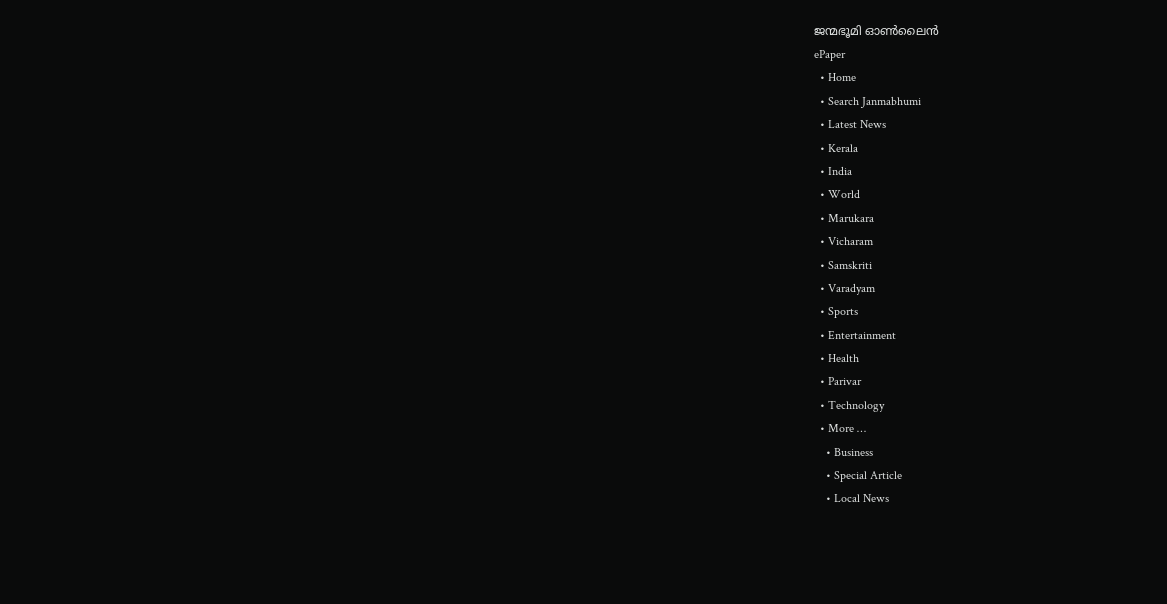ജന്മഭൂമി ഓണ്‍ലൈന്‍
ePaper
  • Home
  • Search Janmabhumi
  • Latest News
  • Kerala
  • India
  • World
  • Marukara
  • Vicharam
  • Samskriti
  • Varadyam
  • Sports
  • Entertainment
  • Health
  • Parivar
  • Technology
  • More …
    • Business
    • Special Article
    • Local News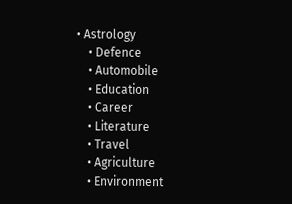• Astrology
    • Defence
    • Automobile
    • Education
    • Career
    • Literature
    • Travel
    • Agriculture
    • Environment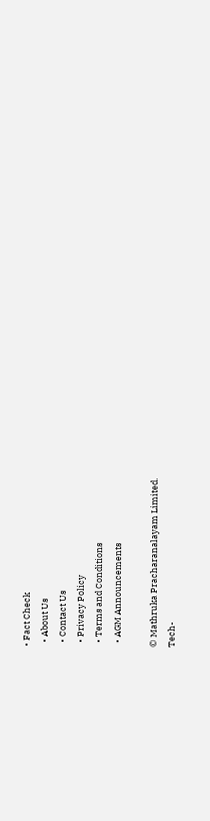• Fact Check
  • About Us
  • Contact Us
  • Privacy Policy
  • Terms and Conditions
  • AGM Announcements

© Mathruka Pracharanalayam Limited.
Tech-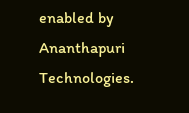enabled by Ananthapuri Technologies.